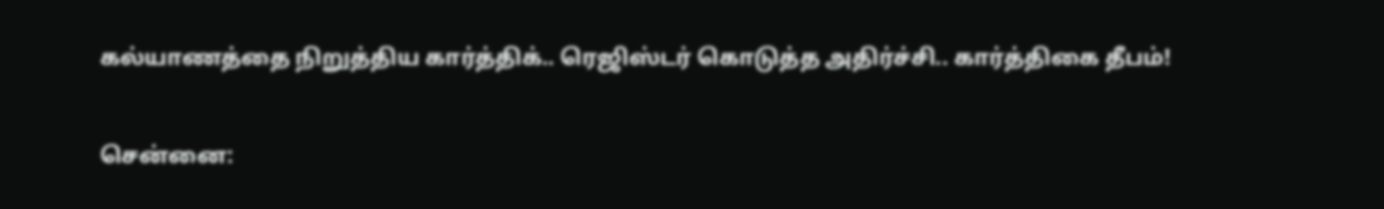கல்யாணத்தை நிறுத்திய கார்த்திக்.. ரெஜிஸ்டர் கொடுத்த அதிர்ச்சி.. கார்த்திகை தீபம்!

சென்னை: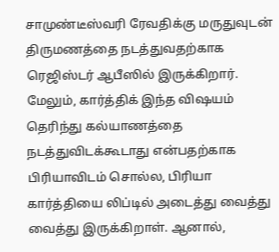சாமுண்டீஸ்வரி ரேவதிக்கு மருதுவுடன் திருமணத்தை நடத்துவதற்காக
ரெஜிஸ்டர் ஆபீஸில் இருக்கிறார். மேலும், கார்த்திக் இந்த விஷயம் தெரிந்து கல்யாணத்தை நடத்துவிடக்கூடாது என்பதற்காக பிரியாவிடம் சொல்ல, பிரியா கார்த்தியை லிப்டில் அடைத்து வைத்து வைத்து இருக்கிறாள். ஆனால்,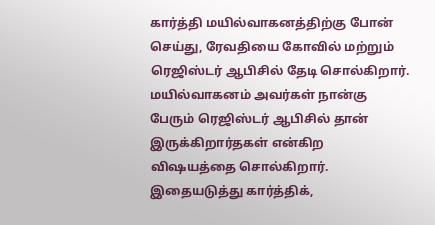கார்த்தி மயில்வாகனத்திற்கு போன் செய்து, ரேவதியை கோவில் மற்றும் ரெஜிஸ்டர் ஆபிசில் தேடி சொல்கிறார். மயில்வாகனம் அவர்கள் நான்கு பேரும் ரெஜிஸ்டர் ஆபிசில் தான் இருக்கிறார்தகள் என்கிற விஷயத்தை சொல்கிறார். இதையடுத்து கார்த்திக்,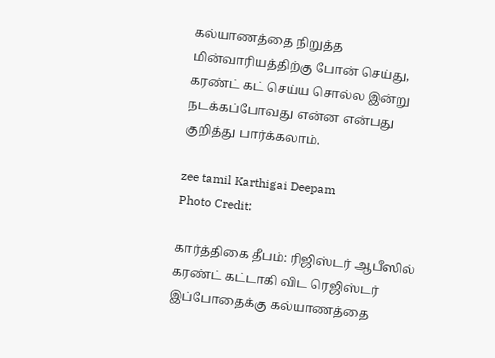கல்யாணத்தை நிறுத்த மின்வாரியத்திற்கு போன் செய்து, கரண்ட் கட் செய்ய சொல்ல இன்று நடக்கப்போவது என்ன என்பது குறித்து பார்க்கலாம்.

zee tamil Karthigai Deepam
Photo Credit:

கார்த்திகை தீபம்: ரிஜிஸ்டர் ஆபீஸில் கரண்ட் கட்டாகி விட ரெஜிஸ்டர் இப்போதைக்கு கல்யாணத்தை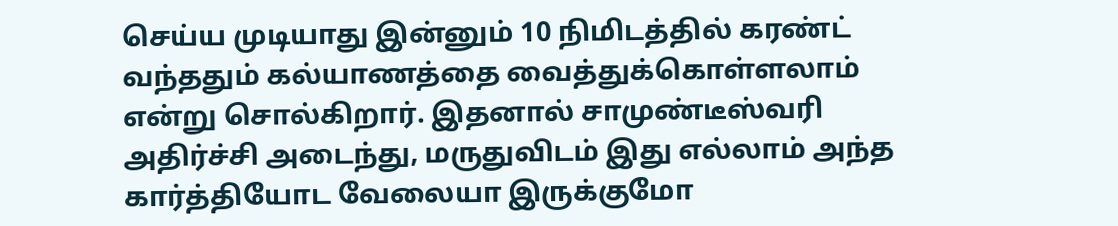செய்ய முடியாது இன்னும் 10 நிமிடத்தில் கரண்ட் வந்ததும் கல்யாணத்தை வைத்துக்கொள்ளலாம் என்று சொல்கிறார். இதனால் சாமுண்டீஸ்வரி அதிர்ச்சி அடைந்து, மருதுவிடம் இது எல்லாம் அந்த கார்த்தியோட வேலையா இருக்குமோ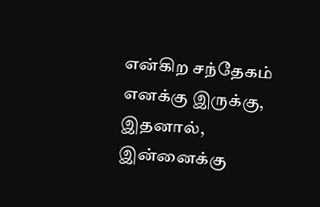என்கிற சந்தேகம் எனக்கு இருக்கு, இதனால், இன்னைக்கு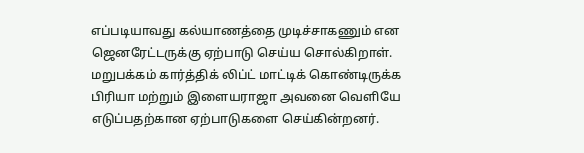எப்படியாவது கல்யாணத்தை முடிச்சாகணும் என ஜெனரேட்டருக்கு ஏற்பாடு செய்ய சொல்கிறாள். மறுபக்கம் கார்த்திக் லிப்ட் மாட்டிக் கொண்டிருக்க பிரியா மற்றும் இளையராஜா அவனை வெளியே எடுப்பதற்கான ஏற்பாடுகளை செய்கின்றனர்.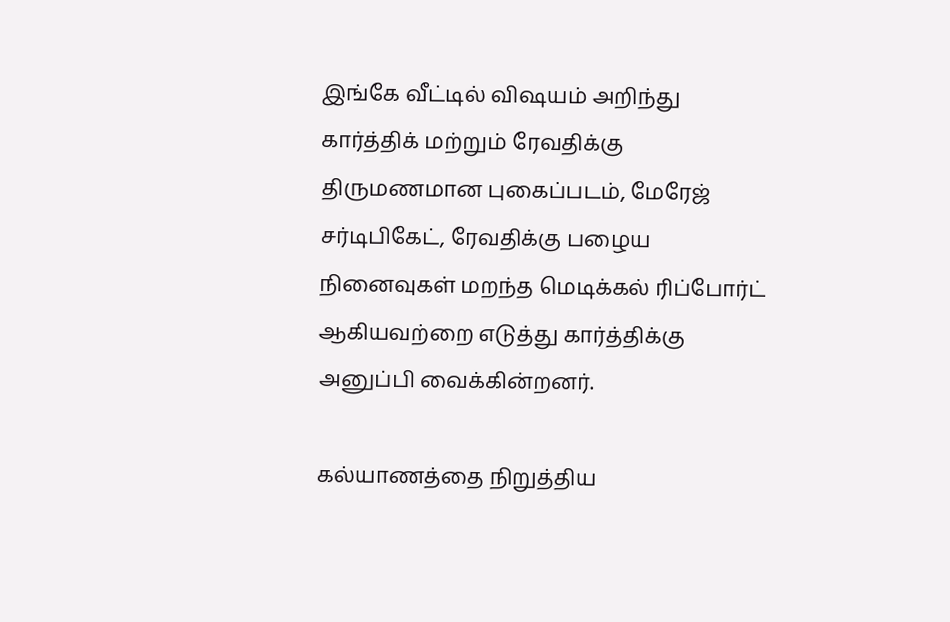இங்கே வீட்டில் விஷயம் அறிந்து கார்த்திக் மற்றும் ரேவதிக்கு திருமணமான புகைப்படம், மேரேஜ் சர்டிபிகேட், ரேவதிக்கு பழைய நினைவுகள் மறந்த மெடிக்கல் ரிப்போர்ட் ஆகியவற்றை எடுத்து கார்த்திக்கு அனுப்பி வைக்கின்றனர்.

கல்யாணத்தை நிறுத்திய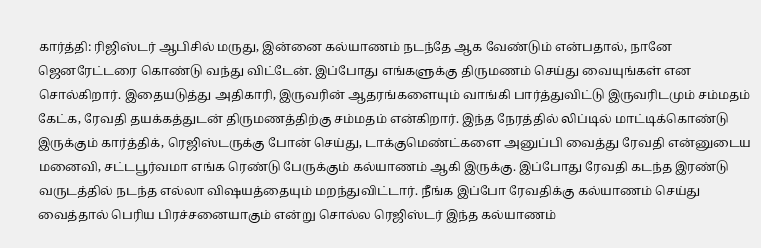கார்த்தி: ரிஜிஸ்டர் ஆபிசில் மருது, இன்னை கல்யாணம் நடந்தே ஆக வேண்டும் என்பதால், நானே ஜெனரேட்டரை கொண்டு வந்து விட்டேன். இப்போது எங்களுக்கு திருமணம் செய்து வையுங்கள் என சொல்கிறார். இதையடுத்து அதிகாரி, இருவரின் ஆதரங்களையும் வாங்கி பார்த்துவிட்டு இருவரிடமும் சம்மதம் கேட்க, ரேவதி தயக்கத்துடன் திருமணத்திற்கு சம்மதம் என்கிறார். இந்த நேரத்தில் லிப்டில் மாட்டிக்கொண்டு இருக்கும் கார்த்திக், ரெஜிஸ்டருக்கு போன் செய்து, டாக்குமெண்ட்களை அனுப்பி வைத்து ரேவதி என்னுடைய மனைவி, சட்டபூர்வமா எங்க ரெண்டு பேருக்கும் கல்யாணம் ஆகி இருக்கு. இப்போது ரேவதி கடந்த இரண்டு வருடத்தில் நடந்த எல்லா விஷயத்தையும் மறந்துவிட்டார். நீங்க இப்போ ரேவதிக்கு கல்யாணம் செய்து வைத்தால் பெரிய பிரச்சனையாகும் என்று சொல்ல ரெஜிஸ்டர் இந்த கல்யாணம்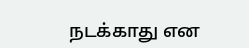நடக்காது என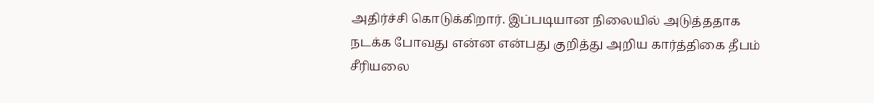அதிர்ச்சி கொடுக்கிறார். இப்படியான நிலையில் அடுத்ததாக நடக்க போவது என்ன என்பது குறித்து அறிய கார்த்திகை தீபம் சீரியலை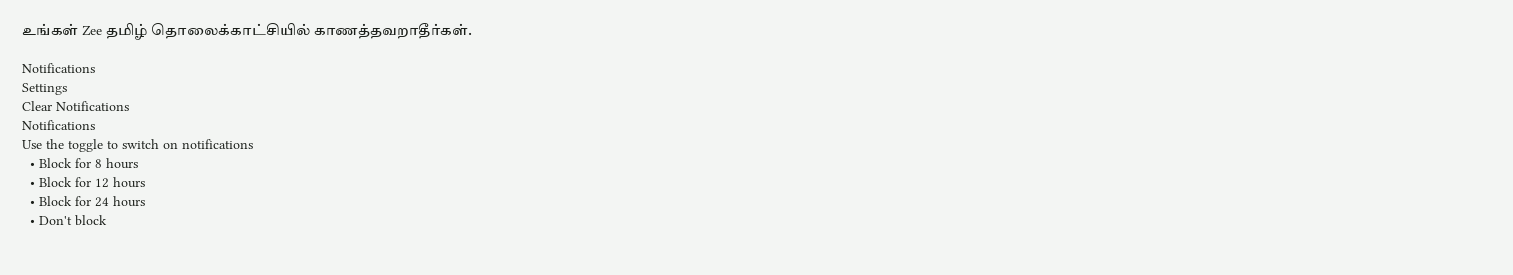உங்கள் Zee தமிழ் தொலைக்காட்சியில் காணத்தவறாதீர்கள்.

Notifications
Settings
Clear Notifications
Notifications
Use the toggle to switch on notifications
  • Block for 8 hours
  • Block for 12 hours
  • Block for 24 hours
  • Don't block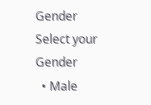Gender
Select your Gender
  • Male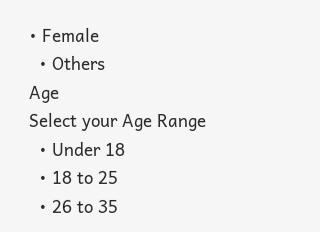• Female
  • Others
Age
Select your Age Range
  • Under 18
  • 18 to 25
  • 26 to 35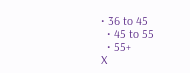• 36 to 45
  • 45 to 55
  • 55+
X